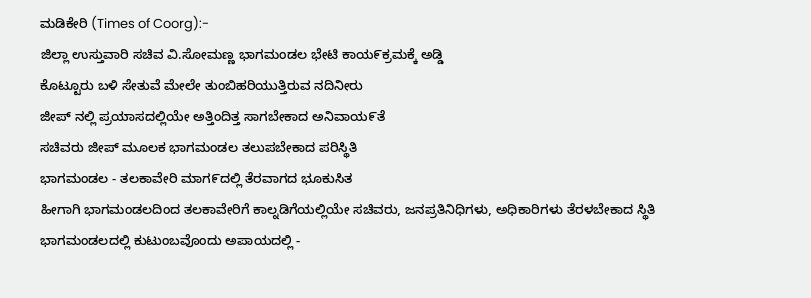ಮಡಿಕೇರಿ (Times of Coorg):-
ಜಿಲ್ಲಾ ಉಸ್ತುವಾರಿ ಸಚಿವ ವಿ.ಸೋಮಣ್ಣ ಭಾಗಮಂಡಲ ಭೇಟಿ ಕಾಯ೯ಕ್ರಮಕ್ಕೆ ಅಡ್ಡಿ
ಕೊಟ್ಟೂರು ಬಳಿ ಸೇತುವೆ ಮೇಲೇ ತುಂಬಿಹರಿಯುತ್ತಿರುವ ನದಿನೀರು
ಜೀಪ್ ನಲ್ಲಿ ಪ್ರಯಾಸದಲ್ಲಿಯೇ ಅತ್ತಿಂದಿತ್ತ ಸಾಗಬೇಕಾದ ಅನಿವಾಯ೯ತೆ
ಸಚಿವರು ಜೀಪ್ ಮೂಲಕ ಭಾಗಮಂಡಲ ತಲುಪಬೇಕಾದ ಪರಿಸ್ಥಿತಿ
ಭಾಗಮಂಡಲ - ತಲಕಾವೇರಿ ಮಾಗ೯ದಲ್ಲಿ ತೆರವಾಗದ ಭೂಕುಸಿತ
ಹೀಗಾಗಿ ಭಾಗಮಂಡಲದಿಂದ ತಲಕಾವೇರಿಗೆ ಕಾಲ್ನಡಿಗೆಯಲ್ಲಿಯೇ ಸಚಿವರು, ಜನಪ್ರತಿನಿಧಿಗಳು, ಅಧಿಕಾರಿಗಳು ತೆರಳಬೇಕಾದ ಸ್ಥಿತಿ
ಭಾಗಮಂಡಲದಲ್ಲಿ ಕುಟುಂಬವೊಂದು ಅಪಾಯದಲ್ಲಿ -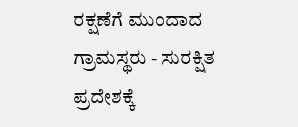ರಕ್ಷಣೆಗೆ ಮುಂದಾದ ಗ್ರಾಮಸ್ಥರು - ಸುರಕ್ಷಿತ ಪ್ರದೇಶಕ್ಕೆ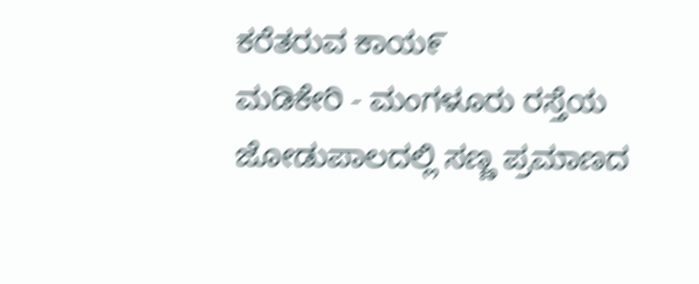ಕರೆತರುವ ಕಾಯ೯
ಮಡಿಕೇರಿ - ಮಂಗಳೂರು ರಸ್ತೆಯ ಜೋಡುಪಾಲದಲ್ಲಿ ಸಣ್ಣ ಪ್ರಮಾಣದ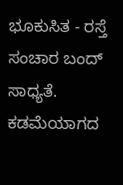ಭೂಕುಸಿತ - ರಸ್ತೆ ಸಂಚಾರ ಬಂದ್ ಸಾಧ್ಯತೆ.
ಕಡಮೆಯಾಗದ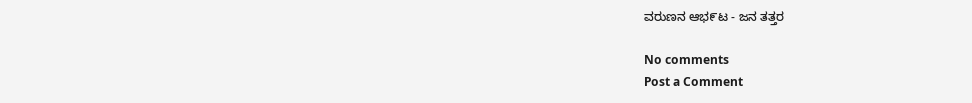ವರುಣನ ಆಭ೯ಟ - ಜನ ತತ್ತರ

No comments
Post a Comment